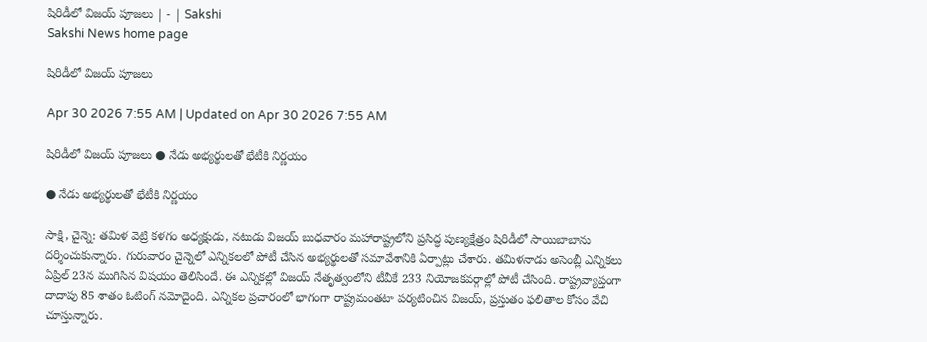షిరిడీలో విజయ్‌ పూజలు | - | Sakshi
Sakshi News home page

షిరిడీలో విజయ్‌ పూజలు

Apr 30 2026 7:55 AM | Updated on Apr 30 2026 7:55 AM

షిరిడీలో విజయ్‌ పూజలు ● నేడు అభ్యర్థులతో భేటీకి నిర్ణయం

● నేడు అభ్యర్థులతో భేటీకి నిర్ణయం

సాక్షి, చైన్నె: తమిళ వెట్రి కళగం అధ్యక్షుడు, నటుడు విజయ్‌ బుధవారం మహారాష్ట్రలోని ప్రసిద్ధ పుణ్యక్షేత్రం షిరిడీలో సాయిబాబాను దర్శించుకున్నారు. గురువారం చైన్నెలో ఎన్నికలలో పోటీ చేసిన అభ్యర్థులతో సమావేశానికి ఏర్పాట్లు చేశారు. తమిళనాడు అసెంబ్లీ ఎన్నికలు ఏప్రిల్‌ 23న ముగిసిన విషయం తెలిసిందే. ఈ ఎన్నికల్లో విజయ్‌ నేతృత్వంలోని టీవీకే 233 నియోజకవర్గాల్లో పోటీ చేసింది. రాష్ట్రవ్యాప్తంగా దాదాపు 85 శాతం ఓటింగ్‌ నమోదైంది. ఎన్నికల ప్రచారంలో భాగంగా రాష్ట్రమంతటా పర్యటించిన విజయ్‌, ప్రస్తుతం ఫలితాల కోసం వేచి చూస్తున్నారు.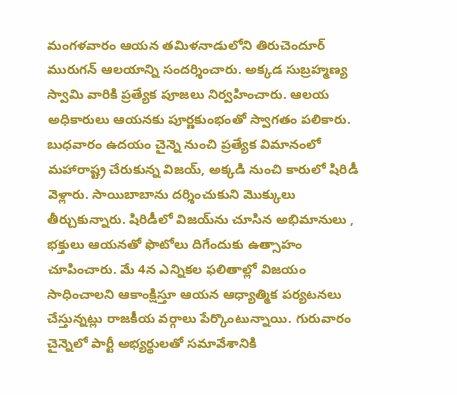మంగళవారం ఆయన తమిళనాడులోని తిరుచెందూర్‌ మురుగన్‌ ఆలయాన్ని సందర్శించారు. అక్కడ సుబ్రహ్మణ్య స్వామి వారికి ప్రత్యేక పూజలు నిర్వహించారు. ఆలయ అధికారులు ఆయనకు పూర్ణకుంభంతో స్వాగతం పలికారు. బుధవారం ఉదయం చైన్నె నుంచి ప్రత్యేక విమానంలో మహారాష్ట్ర చేరుకున్న విజయ్‌, అక్కడి నుంచి కారులో షిరిడీ వెళ్లారు. సాయిబాబాను దర్శించుకుని మొక్కులు తీర్చుకున్నారు. షిరిడీలో విజయ్‌ను చూసిన అభిమానులు , భక్తులు ఆయనతో ఫొటోలు దిగేందుకు ఉత్సాహం చూపించారు. మే 4న ఎన్నికల ఫలితాల్లో విజయం సాధించాలని ఆకాంక్షిస్తూ ఆయన ఆధ్యాత్మిక పర్యటనలు చేస్తున్నట్లు రాజకీయ వర్గాలు పేర్కొంటున్నాయి. గురువారం చైన్నెలో పార్టీ అభ్యర్థులతో సమావేశానికి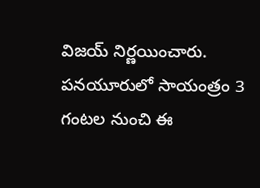విజయ్‌ నిర్ణయించారు. పనయూరులో సాయంత్రం 3 గంటల నుంచి ఈ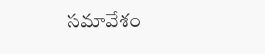సమావేశం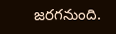జరగనుంది.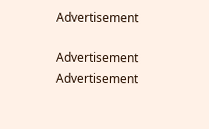Advertisement

Advertisement
Advertisement